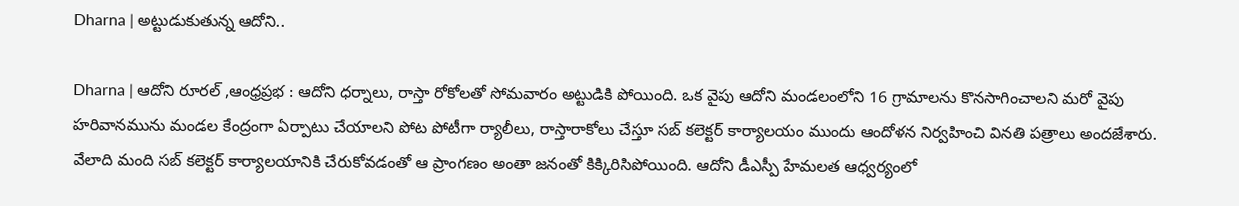Dharna | అట్టుడుకుతున్న ఆదోని..

Dharna | ఆదోని రూరల్ ,ఆంధ్రప్రభ : ఆదోని ధర్నాలు, రాస్తా రోకోలతో సోమవారం అట్టుడికి పోయింది. ఒక వైపు ఆదోని మండలంలోని 16 గ్రామాలను కొనసాగించాలని మరో వైపు హరివానమును మండల కేంద్రంగా ఏర్పాటు చేయాలని పోట పోటీగా ర్యాలీలు, రాస్తారాకోలు చేస్తూ సబ్ కలెక్టర్ కార్యాలయం ముందు ఆందోళన నిర్వహించి వినతి పత్రాలు అందజేశారు. వేలాది మంది సబ్ కలెక్టర్ కార్యాలయానికి చేరుకోవడంతో ఆ ప్రాంగణం అంతా జనంతో కిక్కిరిసిపోయింది. ఆదోని డీఎస్పీ హేమలత ఆధ్వర్యంలో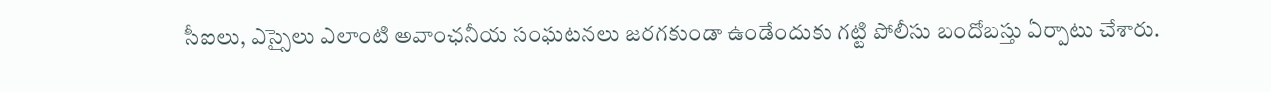సీఐలు, ఎస్సైలు ఎలాంటి అవాంఛనీయ సంఘటనలు జరగకుండా ఉండేందుకు గట్టి పోలీసు బందోబస్తు ఏర్పాటు చేశారు.